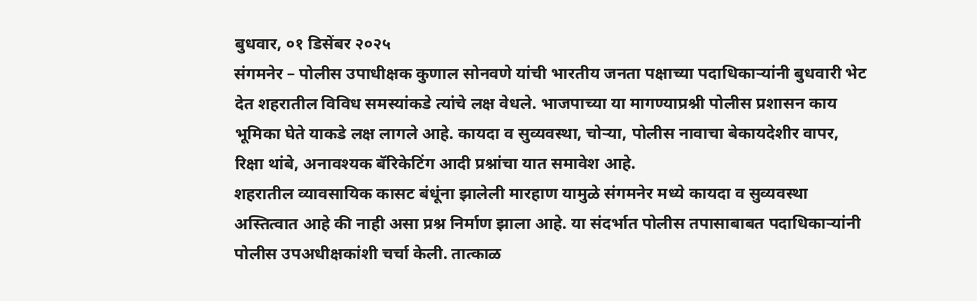बुधवार, ०१ डिसेंबर २०२५
संगमनेर – पोलीस उपाधीक्षक कुणाल सोनवणे यांची भारतीय जनता पक्षाच्या पदाधिकाऱ्यांनी बुधवारी भेट देत शहरातील विविध समस्यांकडे त्यांचे लक्ष वेधले. भाजपाच्या या मागण्याप्रश्नी पोलीस प्रशासन काय भूमिका घेते याकडे लक्ष लागले आहे. कायदा व सुव्यवस्था, चोऱ्या, पोलीस नावाचा बेकायदेशीर वापर, रिक्षा थांबे, अनावश्यक बॅरिकेटिंग आदी प्रश्नांचा यात समावेश आहे.
शहरातील व्यावसायिक कासट बंधूंना झालेली मारहाण यामुळे संगमनेर मध्ये कायदा व सुव्यवस्था अस्तित्वात आहे की नाही असा प्रश्न निर्माण झाला आहे. या संदर्भात पोलीस तपासाबाबत पदाधिकाऱ्यांनी पोलीस उपअधीक्षकांशी चर्चा केली. तात्काळ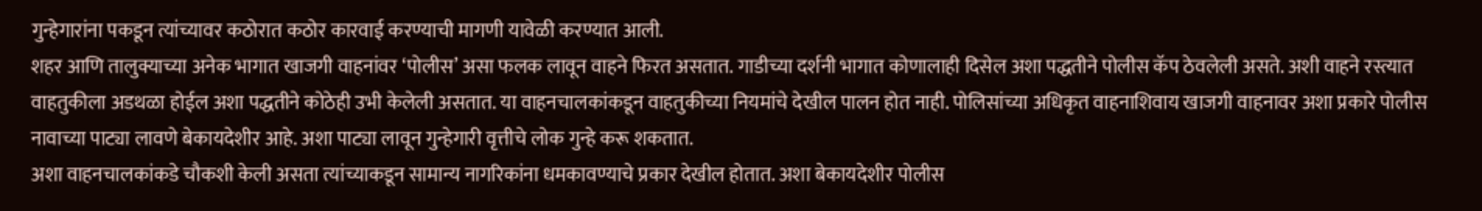गुन्हेगारांना पकडून त्यांच्यावर कठोरात कठोर कारवाई करण्याची मागणी यावेळी करण्यात आली.
शहर आणि तालुक्याच्या अनेक भागात खाजगी वाहनांवर ‘पोलीस’ असा फलक लावून वाहने फिरत असतात. गाडीच्या दर्शनी भागात कोणालाही दिसेल अशा पद्धतीने पोलीस कॅप ठेवलेली असते. अशी वाहने रस्त्यात वाहतुकीला अडथळा होईल अशा पद्धतीने कोठेही उभी केलेली असतात. या वाहनचालकांकडून वाहतुकीच्या नियमांचे देखील पालन होत नाही. पोलिसांच्या अधिकृत वाहनाशिवाय खाजगी वाहनावर अशा प्रकारे पोलीस नावाच्या पाट्या लावणे बेकायदेशीर आहे. अशा पाट्या लावून गुन्हेगारी वृत्तीचे लोक गुन्हे करू शकतात.
अशा वाहनचालकांकडे चौकशी केली असता त्यांच्याकडून सामान्य नागरिकांना धमकावण्याचे प्रकार देखील होतात. अशा बेकायदेशीर पोलीस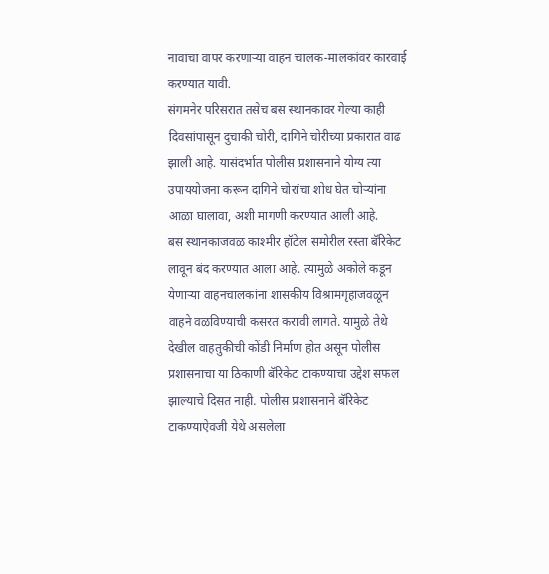नावाचा वापर करणाऱ्या वाहन चालक-मालकांवर कारवाई करण्यात यावी.
संगमनेर परिसरात तसेच बस स्थानकावर गेल्या काही दिवसांपासून दुचाकी चोरी, दागिने चोरीच्या प्रकारात वाढ झाली आहे. यासंदर्भात पोलीस प्रशासनाने योग्य त्या उपाययोजना करून दागिने चोरांचा शोध घेत चोऱ्यांना आळा घालावा, अशी मागणी करण्यात आली आहे.
बस स्थानकाजवळ काश्मीर हॉटेल समोरील रस्ता बॅरिकेट लावून बंद करण्यात आला आहे. त्यामुळे अकोले कडून येणाऱ्या वाहनचालकांना शासकीय विश्रामगृहाजवळून वाहने वळविण्याची कसरत करावी लागते. यामुळे तेथे देखील वाहतुकीची कोंडी निर्माण होत असून पोलीस प्रशासनाचा या ठिकाणी बॅरिकेट टाकण्याचा उद्देश सफल झाल्याचे दिसत नाही. पोलीस प्रशासनाने बॅरिकेट टाकण्याऐवजी येथे असलेला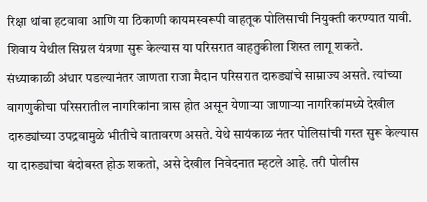रिक्षा थांबा हटवावा आणि या ठिकाणी कायमस्वरूपी वाहतूक पोलिसाची नियुक्ती करण्यात यावी. शिवाय येथील सिग्नल यंत्रणा सुरू केल्यास या परिसरात वाहतुकीला शिस्त लागू शकते.
संध्याकाळी अंधार पडल्यानंतर जाणता राजा मैदान परिसरात दारुड्यांचे साम्राज्य असते. त्यांच्या वागणुकीचा परिसरातील नागरिकांना त्रास होत असून येणाऱ्या जाणाऱ्या नागरिकांमध्ये देखील दारुड्यांच्या उपद्रवामुळे भीतीचे वातावरण असते. येथे सायंकाळ नंतर पोलिसांची गस्त सुरू केल्यास या दारुड्यांचा बंदोबस्त होऊ शकतो, असे देखील निवेदनात म्हटले आहे. तरी पोलीस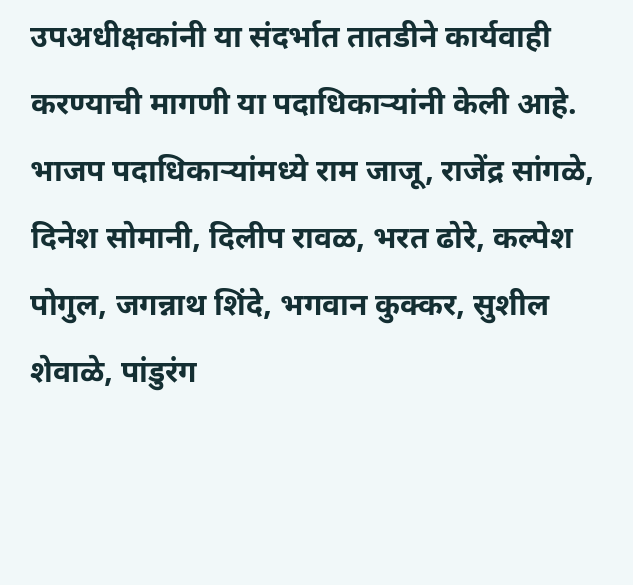उपअधीक्षकांनी या संदर्भात तातडीने कार्यवाही करण्याची मागणी या पदाधिकाऱ्यांनी केली आहे.
भाजप पदाधिकाऱ्यांमध्ये राम जाजू, राजेंद्र सांगळे, दिनेश सोमानी, दिलीप रावळ, भरत ढोरे, कल्पेश पोगुल, जगन्नाथ शिंदे, भगवान कुक्कर, सुशील शेवाळे, पांडुरंग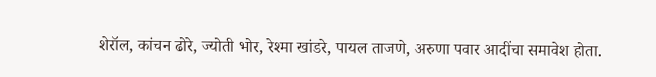शेरॉल, कांचन ढोरे, ज्योती भोर, रेश्मा खांडरे, पायल ताजणे, अरुणा पवार आदींचा समावेश होता.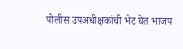पोलीस उपअधीक्षकांची भेट घेत भाजप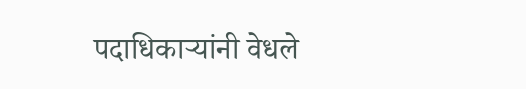पदाधिकाऱ्यांनी वेधले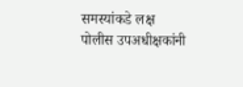समस्यांकडे लक्ष
पोलीस उपअधीक्षकांनी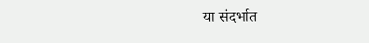या संदर्भात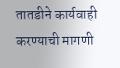तातडीने कार्यवाही करण्याची मागणी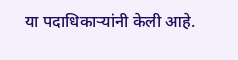या पदाधिकाऱ्यांनी केली आहे.